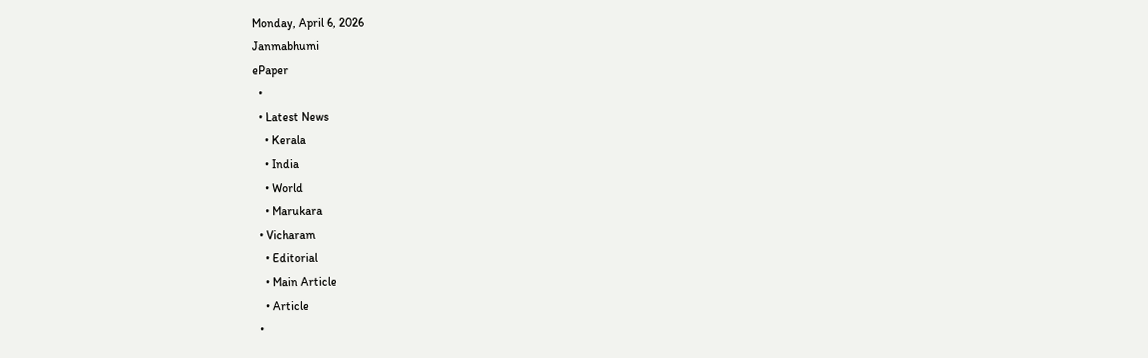Monday, April 6, 2026
Janmabhumi
ePaper
  •
  • Latest News
    • Kerala
    • India
    • World
    • Marukara
  • Vicharam
    • Editorial
    • Main Article
    • Article
  •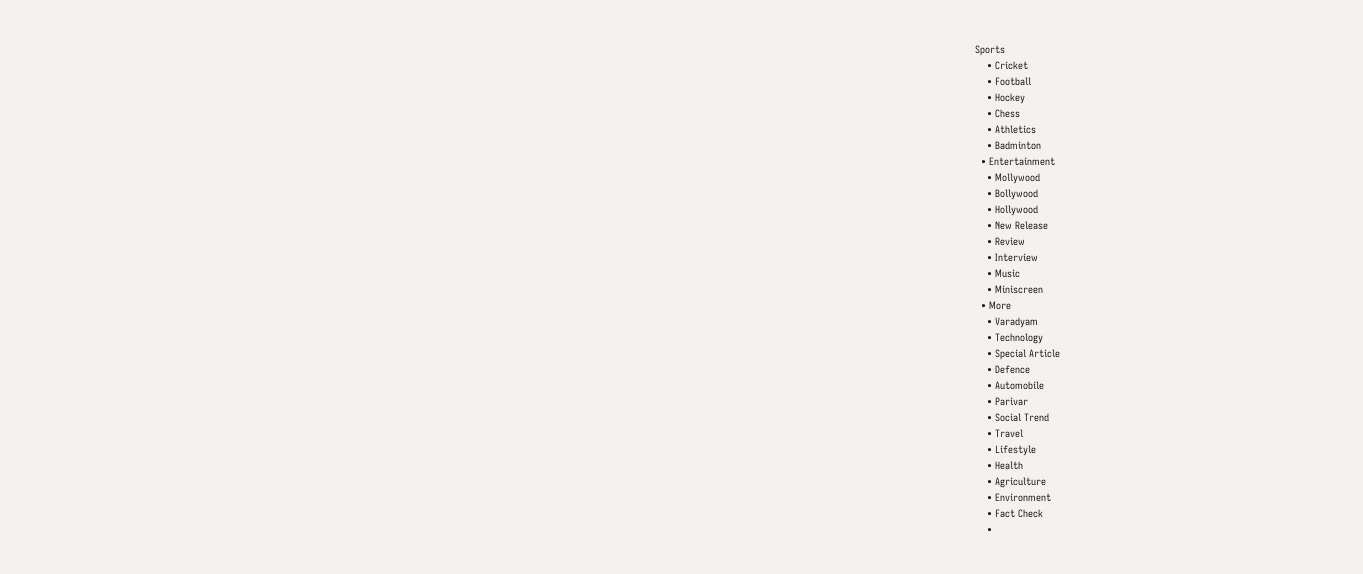Sports
    • Cricket
    • Football
    • Hockey
    • Chess
    • Athletics
    • Badminton
  • Entertainment
    • Mollywood
    • Bollywood
    • Hollywood
    • New Release
    • Review
    • Interview
    • Music
    • Miniscreen
  • More
    • Varadyam
    • Technology
    • Special Article
    • Defence
    • Automobile
    • Parivar
    • Social Trend
    • Travel
    • Lifestyle
    • Health
    • Agriculture
    • Environment
    • Fact Check
    •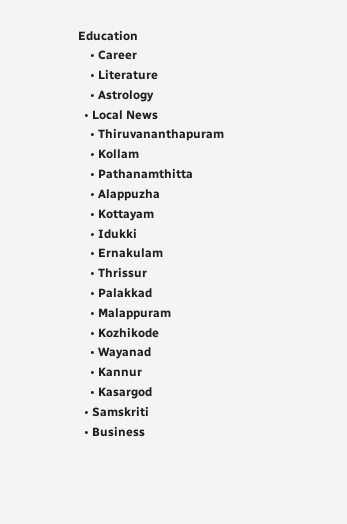Education
    • Career
    • Literature
    • Astrology
  • Local News
    • Thiruvananthapuram
    • Kollam
    • Pathanamthitta
    • Alappuzha
    • Kottayam
    • Idukki
    • Ernakulam
    • Thrissur
    • Palakkad
    • Malappuram
    • Kozhikode
    • Wayanad
    • Kannur
    • Kasargod
  • Samskriti
  • Business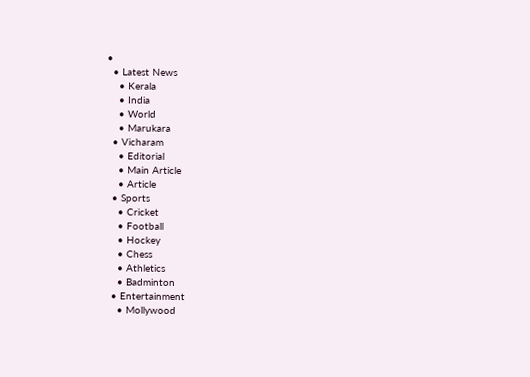•
  • Latest News
    • Kerala
    • India
    • World
    • Marukara
  • Vicharam
    • Editorial
    • Main Article
    • Article
  • Sports
    • Cricket
    • Football
    • Hockey
    • Chess
    • Athletics
    • Badminton
  • Entertainment
    • Mollywood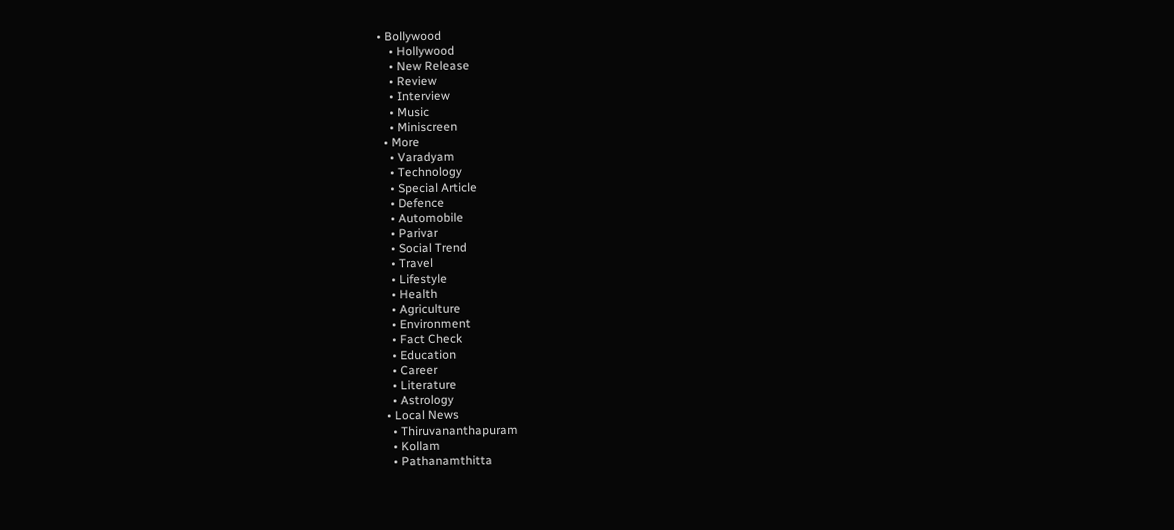• Bollywood
    • Hollywood
    • New Release
    • Review
    • Interview
    • Music
    • Miniscreen
  • More
    • Varadyam
    • Technology
    • Special Article
    • Defence
    • Automobile
    • Parivar
    • Social Trend
    • Travel
    • Lifestyle
    • Health
    • Agriculture
    • Environment
    • Fact Check
    • Education
    • Career
    • Literature
    • Astrology
  • Local News
    • Thiruvananthapuram
    • Kollam
    • Pathanamthitta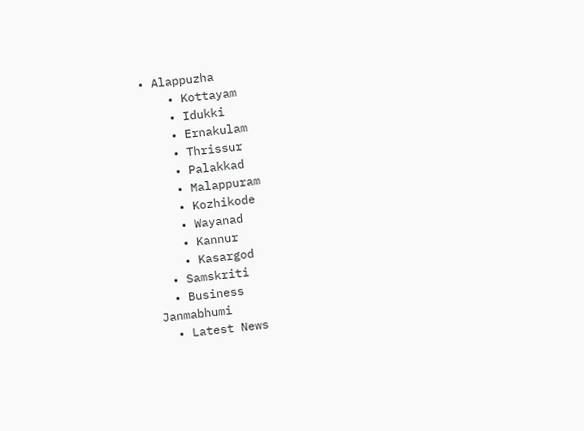• Alappuzha
    • Kottayam
    • Idukki
    • Ernakulam
    • Thrissur
    • Palakkad
    • Malappuram
    • Kozhikode
    • Wayanad
    • Kannur
    • Kasargod
  • Samskriti
  • Business
Janmabhumi
  • Latest News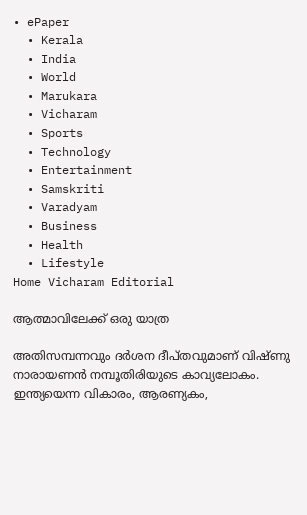• ePaper
  • Kerala
  • India
  • World
  • Marukara
  • Vicharam
  • Sports
  • Technology
  • Entertainment
  • Samskriti
  • Varadyam
  • Business
  • Health
  • Lifestyle
Home Vicharam Editorial

ആത്മാവിലേക്ക് ഒരു യാത്ര

അതിസമ്പന്നവും ദര്‍ശന ദീപ്തവുമാണ് വിഷ്ണു നാരായണന്‍ നമ്പൂതിരിയുടെ കാവ്യലോകം. ഇന്ത്യയെന്ന വികാരം, ആരണ്യകം,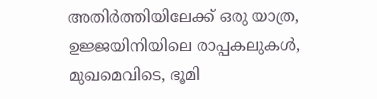അതിര്‍ത്തിയിലേക്ക് ഒരു യാത്ര, ഉജ്ജയിനിയിലെ രാപ്പകലുകള്‍, മുഖമെവിടെ, ഭൂമി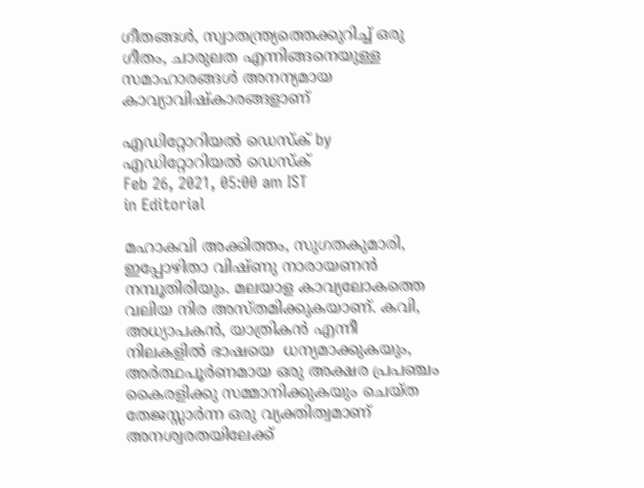ഗീതങ്ങള്‍, സ്വാതന്ത്ര്യത്തെക്കുറിച്ച് ഒരു ഗീതം, ചാരുലത എന്നിങ്ങനെയുള്ള സമാഹാരങ്ങള്‍ അനന്യമായ കാവ്യാവിഷ്‌കാരങ്ങളാണ്

എഡിറ്റോറിയൽ ഡെസ്ക് by എഡിറ്റോറിയൽ ഡെസ്ക്
Feb 26, 2021, 05:00 am IST
in Editorial

മഹാകവി അക്കിത്തം, സുഗതകുമാരി, ഇപ്പോഴിതാ വിഷ്ണു നാരായണന്‍ നമ്പൂതിരിയും. മലയാള കാവ്യലോകത്തെ വലിയ നിര അസ്തമിക്കുകയാണ്. കവി, അധ്യാപകന്‍, യാത്രികന്‍ എന്നീ നിലകളില്‍ ഭാഷയെ  ധന്യമാക്കുകയും, അര്‍ത്ഥപൂര്‍ണമായ ഒരു അക്ഷര പ്രപഞ്ചം കൈരളിക്കു സമ്മാനിക്കുകയും ചെയ്ത തേജസ്സാര്‍ന്ന ഒരു വ്യക്തിത്വമാണ് അനശ്വരതയിലേക്ക്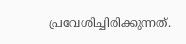പ്രവേശിച്ചിരിക്കുന്നത്.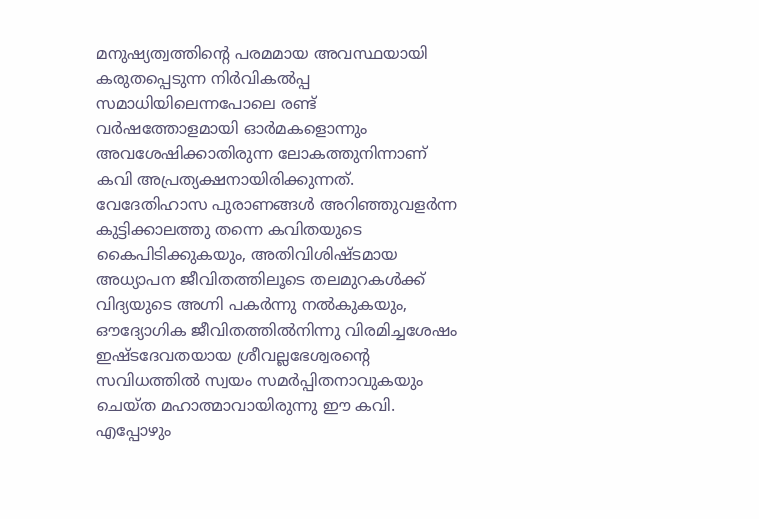മനുഷ്യത്വത്തിന്റെ പരമമായ അവസ്ഥയായി കരുതപ്പെടുന്ന നിര്‍വികല്‍പ്പ സമാധിയിലെന്നപോലെ രണ്ട് വര്‍ഷത്തോളമായി ഓര്‍മകളൊന്നും അവശേഷിക്കാതിരുന്ന ലോകത്തുനിന്നാണ് കവി അപ്രത്യക്ഷനായിരിക്കുന്നത്. വേദേതിഹാസ പുരാണങ്ങള്‍ അറിഞ്ഞുവളര്‍ന്ന കുട്ടിക്കാലത്തു തന്നെ കവിതയുടെ കൈപിടിക്കുകയും, അതിവിശിഷ്ടമായ അധ്യാപന ജീവിതത്തിലൂടെ തലമുറകള്‍ക്ക് വിദ്യയുടെ അഗ്നി പകര്‍ന്നു നല്‍കുകയും, ഔദ്യോഗിക ജീവിതത്തില്‍നിന്നു വിരമിച്ചശേഷം ഇഷ്ടദേവതയായ ശ്രീവല്ലഭേശ്വരന്റെ സവിധത്തില്‍ സ്വയം സമര്‍പ്പിതനാവുകയും ചെയ്ത മഹാത്മാവായിരുന്നു ഈ കവി. എപ്പോഴും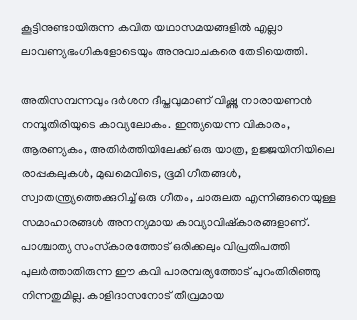കൂട്ടിനുണ്ടായിരുന്ന കവിത യഥാസമയങ്ങളില്‍ എല്ലാ ലാവണ്യഭംഗികളോടെയും അനുവാചകരെ തേടിയെത്തി.

അതിസമ്പന്നവും ദര്‍ശന ദീപ്തവുമാണ് വിഷ്ണു നാരായണന്‍ നമ്പൂതിരിയുടെ കാവ്യലോകം. ഇന്ത്യയെന്ന വികാരം, ആരണ്യകം, അതിര്‍ത്തിയിലേക്ക് ഒരു യാത്ര, ഉജ്ജയിനിയിലെ രാപ്പകലുകള്‍, മുഖമെവിടെ, ഭൂമി ഗീതങ്ങള്‍, സ്വാതന്ത്ര്യത്തെക്കുറിച്ച് ഒരു ഗീതം, ചാരുലത എന്നിങ്ങനെയുള്ള സമാഹാരങ്ങള്‍ അനന്യമായ കാവ്യാവിഷ്‌കാരങ്ങളാണ്. പാശ്ചാത്യ സംസ്‌കാരത്തോട് ഒരിക്കലും വിപ്രതിപത്തി പുലര്‍ത്താതിരുന്ന ഈ കവി പാരമ്പര്യത്തോട് പുറംതിരിഞ്ഞു നിന്നതുമില്ല. കാളിദാസനോട് തീവ്രമായ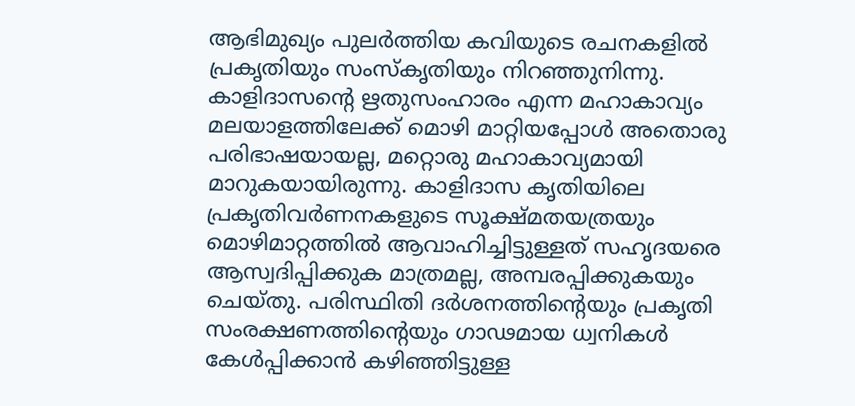ആഭിമുഖ്യം പുലര്‍ത്തിയ കവിയുടെ രചനകളില്‍ പ്രകൃതിയും സംസ്‌കൃതിയും നിറഞ്ഞുനിന്നു. കാളിദാസന്റെ ഋതുസംഹാരം എന്ന മഹാകാവ്യം മലയാളത്തിലേക്ക് മൊഴി മാറ്റിയപ്പോള്‍ അതൊരു പരിഭാഷയായല്ല, മറ്റൊരു മഹാകാവ്യമായി മാറുകയായിരുന്നു. കാളിദാസ കൃതിയിലെ  പ്രകൃതിവര്‍ണനകളുടെ സൂക്ഷ്മതയത്രയും മൊഴിമാറ്റത്തില്‍ ആവാഹിച്ചിട്ടുള്ളത് സഹൃദയരെ ആസ്വദിപ്പിക്കുക മാത്രമല്ല, അമ്പരപ്പിക്കുകയും ചെയ്തു. പരിസ്ഥിതി ദര്‍ശനത്തിന്റെയും പ്രകൃതി സംരക്ഷണത്തിന്റെയും ഗാഢമായ ധ്വനികള്‍ കേള്‍പ്പിക്കാന്‍ കഴിഞ്ഞിട്ടുള്ള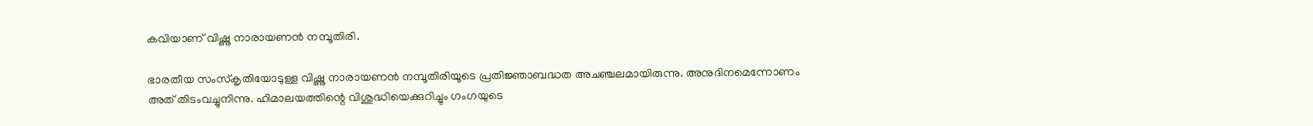കവിയാണ് വിഷ്ണു നാരായണന്‍ നമ്പൂതിരി.

ഭാരതീയ സംസ്‌കൃതിയോടുള്ള വിഷ്ണു നാരായണന്‍ നമ്പൂതിരിയൂടെ പ്രതിജ്ഞാബദ്ധത അചഞ്ചലമായിരുന്നു. അനുദിനമെന്നോണം അത് തിടംവച്ചുനിന്നു. ഹിമാലയത്തിന്റെ വിശുദ്ധിയെക്കുറിച്ചും ഗംഗയുടെ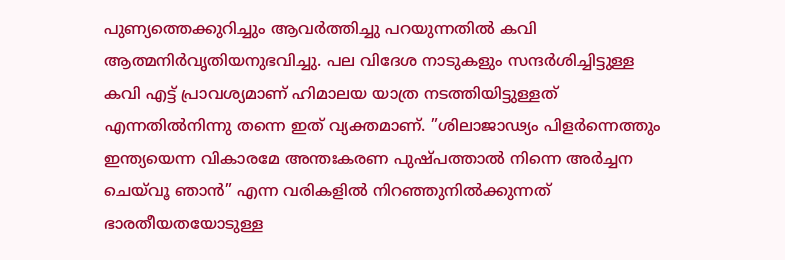പുണ്യത്തെക്കുറിച്ചും ആവര്‍ത്തിച്ചു പറയുന്നതില്‍ കവി ആത്മനിര്‍വൃതിയനുഭവിച്ചു. പല വിദേശ നാടുകളും സന്ദര്‍ശിച്ചിട്ടുള്ള കവി എട്ട് പ്രാവശ്യമാണ് ഹിമാലയ യാത്ര നടത്തിയിട്ടുള്ളത് എന്നതില്‍നിന്നു തന്നെ ഇത് വ്യക്തമാണ്. ”ശിലാജാഢ്യം പിളര്‍ന്നെത്തും ഇന്ത്യയെന്ന വികാരമേ അന്തഃകരണ പുഷ്പത്താല്‍ നിന്നെ അര്‍ച്ചന ചെയ്‌വൂ ഞാന്‍” എന്ന വരികളില്‍ നിറഞ്ഞുനില്‍ക്കുന്നത് ഭാരതീയതയോടുള്ള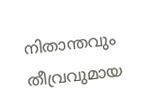നിതാന്തവും തീവ്രവുമായ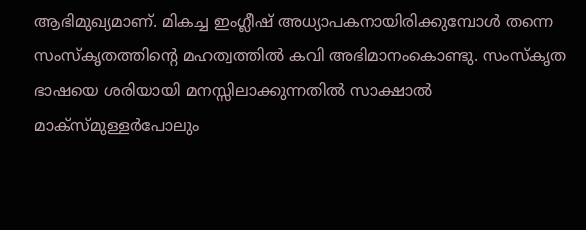ആഭിമുഖ്യമാണ്. മികച്ച ഇംഗ്ലീഷ് അധ്യാപകനായിരിക്കുമ്പോള്‍ തന്നെ സംസ്‌കൃതത്തിന്റെ മഹത്വത്തില്‍ കവി അഭിമാനംകൊണ്ടു. സംസ്‌കൃത ഭാഷയെ ശരിയായി മനസ്സിലാക്കുന്നതില്‍ സാക്ഷാല്‍ മാക്‌സ്മുള്ളര്‍പോലും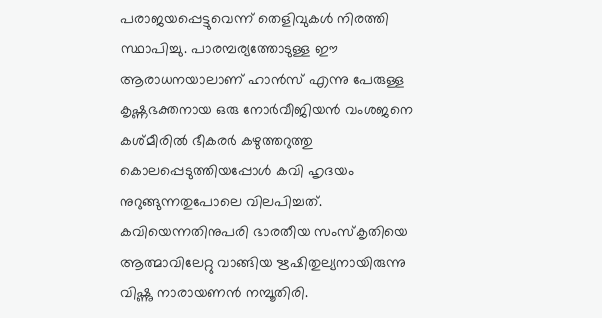പരാജയപ്പെട്ടുവെന്ന് തെളിവുകള്‍ നിരത്തി സ്ഥാപിച്ചു. പാരമ്പര്യത്തോടുള്ള ഈ ആരാധനയാലാണ് ഹാന്‍സ് എന്നു പേരുള്ള കൃഷ്ണഭക്തനായ ഒരു നോര്‍വീജിയന്‍ വംശജനെ കശ്മീരില്‍ ഭീകരര്‍ കഴുത്തറുത്തു കൊലപ്പെടുത്തിയപ്പോള്‍ കവി ഹൃദയം നുറുങ്ങുന്നതുപോലെ വിലപിച്ചത്. കവിയെന്നതിനുപരി ഭാരതീയ സംസ്കൃതിയെ ആത്മാവിലേറ്റു വാങ്ങിയ ഋഷിതുല്യനായിരുന്നു വിഷ്ണു നാരായണന്‍ നമ്പൂതിരി.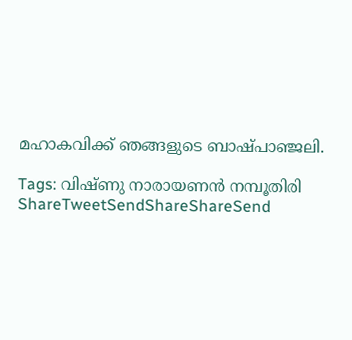മഹാകവിക്ക് ഞങ്ങളുടെ ബാഷ്പാഞ്ജലി.

Tags: വിഷ്ണു നാരായണന്‍ നമ്പൂതിരി
ShareTweetSendShareShareSend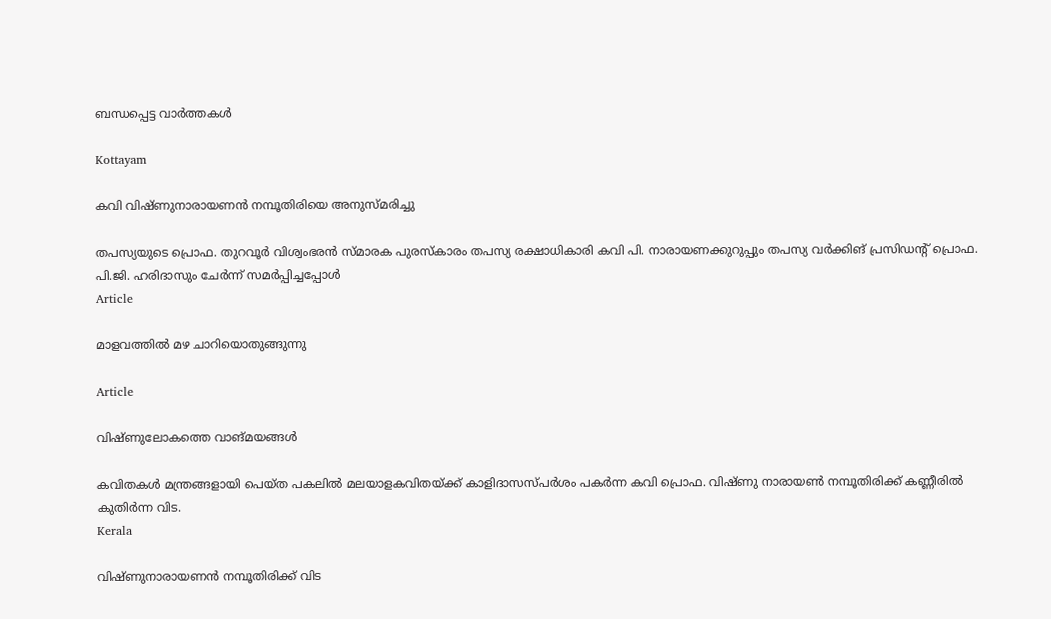ബന്ധപ്പെട്ട വാര്‍ത്തകള്‍

Kottayam

കവി വിഷ്ണുനാരായണന്‍ നമ്പൂതിരിയെ അനുസ്മരിച്ചു

തപസ്യയുടെ പ്രൊഫ. തുറവൂര്‍ വിശ്വംഭരന്‍ സ്മാരക പുരസ്‌കാരം തപസ്യ രക്ഷാധികാരി കവി പി. നാരായണക്കുറുപ്പും തപസ്യ വര്‍ക്കിങ് പ്രസിഡന്റ് പ്രൊഫ. പി.ജി. ഹരിദാസും ചേര്‍ന്ന് സമര്‍പ്പിച്ചപ്പോള്‍
Article

മാളവത്തില്‍ മഴ ചാറിയൊതുങ്ങുന്നു

Article

വിഷ്ണുലോകത്തെ വാങ്മയങ്ങള്‍

കവിതകള്‍ മന്ത്രങ്ങളായി പെയ്ത പകലില്‍ മലയാളകവിതയ്ക്ക് കാളിദാസസ്പര്‍ശം പകര്‍ന്ന കവി പ്രൊഫ. വിഷ്ണു നാരായണ്‍ നമ്പൂതിരിക്ക് കണ്ണീരില്‍ കുതിര്‍ന്ന വിട.
Kerala

വിഷ്ണുനാരായണന്‍ നമ്പൂതിരിക്ക് വിട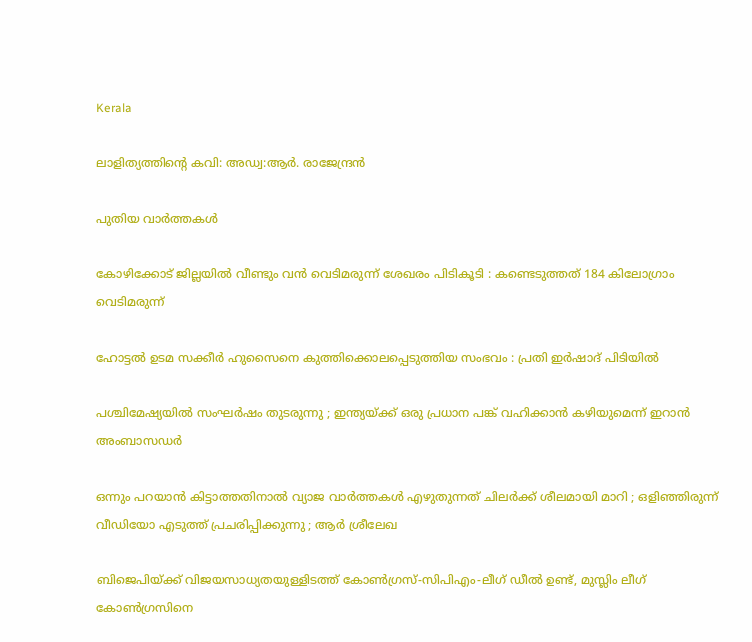Kerala

ലാളിത്യത്തിന്റെ കവി: അഡ്വ:ആര്‍. രാജേന്ദ്രന്‍

പുതിയ വാര്‍ത്തകള്‍

കോഴിക്കോട് ജില്ലയിൽ വീണ്ടും വൻ വെടിമരുന്ന് ശേഖരം പിടികൂടി : കണ്ടെടുത്തത് 184 കിലോഗ്രാം വെടിമരുന്ന്

ഹോട്ടൽ ഉടമ സക്കീർ ഹുസൈനെ കുത്തിക്കൊലപ്പെടുത്തിയ സംഭവം : പ്രതി ഇർഷാദ് പിടിയിൽ

പശ്ചിമേഷ്യയിൽ സംഘർഷം തുടരുന്നു ; ഇന്ത്യയ്‌ക്ക് ഒരു പ്രധാന പങ്ക് വഹിക്കാൻ കഴിയുമെന്ന് ഇറാൻ അംബാസഡർ

ഒന്നും പറയാൻ കിട്ടാത്തതിനാൽ വ്യാജ വാർത്തകൾ എഴുതുന്നത് ചിലർക്ക് ശീലമായി മാറി ; ഒളിഞ്ഞിരുന്ന് വീഡിയോ എടുത്ത് പ്രചരിപ്പിക്കുന്നു ; ആർ ശ്രീലേഖ

ബിജെപിയ്‌ക്ക് വിജയസാധ്യതയുള്ളിടത്ത് കോണ്‍ഗ്രസ്-സിപിഎം-ലീഗ് ഡീല്‍ ഉണ്ട്, മുസ്ലിം ലീഗ് കോണ്‍ഗ്രസിനെ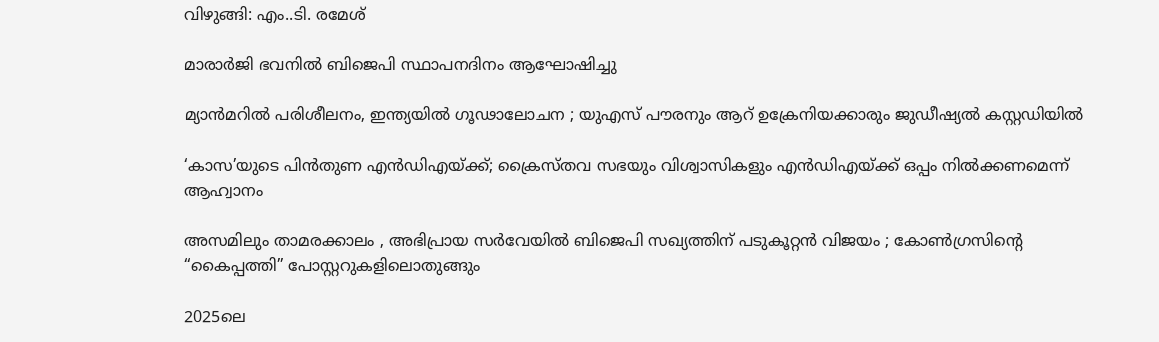വിഴുങ്ങി: എം..ടി. രമേശ്

മാരാര്‍ജി ഭവനില്‍ ബിജെപി സ്ഥാപനദിനം ആഘോഷിച്ചു

മ്യാൻമറിൽ പരിശീലനം, ഇന്ത്യയിൽ ഗൂഢാലോചന ; യുഎസ് പൗരനും ആറ് ഉക്രേനിയക്കാരും ജുഡീഷ്യൽ കസ്റ്റഡിയിൽ

‘കാസ’യുടെ പിൻതുണ എൻഡിഎയ്‌ക്ക്; ക്രൈസ്തവ സഭയും വിശ്വാസികളും എൻഡിഎയ്‌ക്ക് ഒപ്പം നിൽക്കണമെന്ന് ആഹ്വാനം

അസമിലും താമരക്കാലം , അഭിപ്രായ സർവേയിൽ ബിജെപി സഖ്യത്തിന് പടുകൂറ്റൻ വിജയം ; കോൺഗ്രസിന്റെ “കൈപ്പത്തി” പോസ്റ്ററുകളിലൊതുങ്ങും

2025ലെ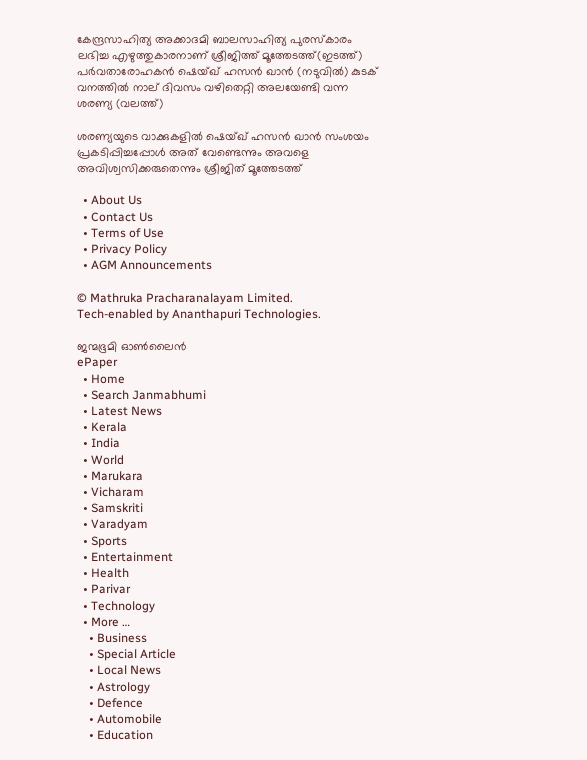കേന്ദ്രസാഹിത്യ അക്കാദമി ബാലസാഹിത്യ പുരസ്കാരം ലഭിച്ച എഴുത്തുകാരനാണ് ശ്രീജിത്ത് മൂത്തേടത്ത്(ഇടത്ത്) പര്‍വതാരോഹകന്‍ ഷെയ്ഖ് ഹസന്‍ ഖാന്‍ (നടുവില്‍) കുടക് വനത്തില്‍ നാല് ദിവസം വഴിതെറ്റി അലയേണ്ടി വന്ന ശരണ്യ (വലത്ത്)

ശരണ്യയുടെ വാക്കുകളില്‍ ഷെയ്ഖ് ഹസന്‍ ഖാന്‍ സംശയം പ്രകടിപ്പിച്ചപ്പോള്‍ അത് വേണ്ടെന്നും അവളെ അവിശ്വസിക്കരുതെന്നും ശ്രീജിത് മൂത്തേടത്ത്

  • About Us
  • Contact Us
  • Terms of Use
  • Privacy Policy
  • AGM Announcements

© Mathruka Pracharanalayam Limited.
Tech-enabled by Ananthapuri Technologies.

ജന്മഭൂമി ഓണ്‍ലൈന്‍
ePaper
  • Home
  • Search Janmabhumi
  • Latest News
  • Kerala
  • India
  • World
  • Marukara
  • Vicharam
  • Samskriti
  • Varadyam
  • Sports
  • Entertainment
  • Health
  • Parivar
  • Technology
  • More …
    • Business
    • Special Article
    • Local News
    • Astrology
    • Defence
    • Automobile
    • Education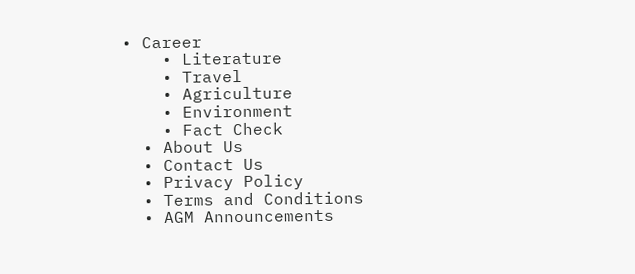• Career
    • Literature
    • Travel
    • Agriculture
    • Environment
    • Fact Check
  • About Us
  • Contact Us
  • Privacy Policy
  • Terms and Conditions
  • AGM Announcements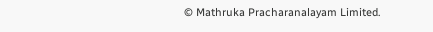© Mathruka Pracharanalayam Limited.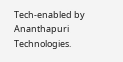Tech-enabled by Ananthapuri Technologies.